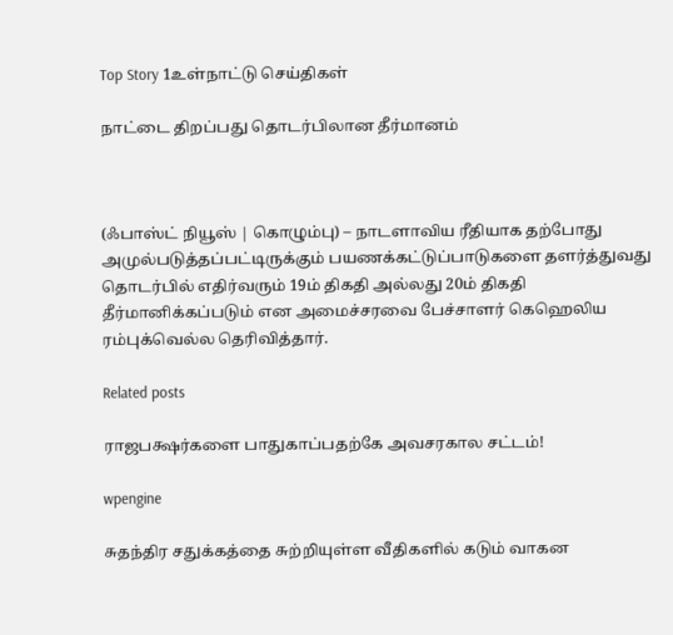Top Story 1உள்நாட்டு செய்திகள்

நாட்டை திறப்பது தொடர்பிலான தீர்மானம்



(ஃபாஸ்ட் நியூஸ் | கொழும்பு) – நாடளாவிய ரீதியாக தற்போது அமுல்படுத்தப்பட்டிருக்கும் பயணக்கட்டுப்பாடுகளை தளர்த்துவது தொடர்பில் எதிர்வரும் 19ம் திகதி அல்லது 20ம் திகதி தீர்மானிக்கப்படும் என அமைச்சரவை பேச்சாளர் கெஹெலிய ரம்புக்வெல்ல தெரிவித்தார்.

Related posts

ராஜபக்ஷர்களை பாதுகாப்பதற்கே அவசரகால சட்டம்!

wpengine

சுதந்திர சதுக்கத்தை சுற்றியுள்ள வீதிகளில் கடும் வாகன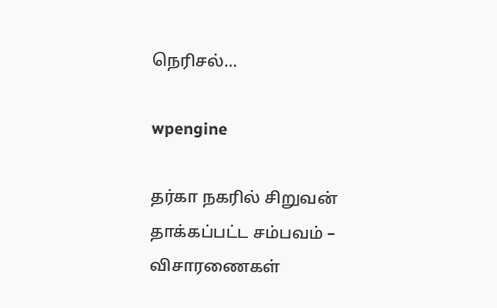நெரிசல்…

wpengine

தர்கா நகரில் சிறுவன் தாக்கப்பட்ட சம்பவம் – விசாரணைகள்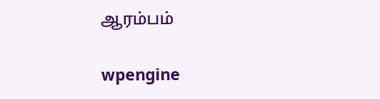ஆரம்பம்

wpengine